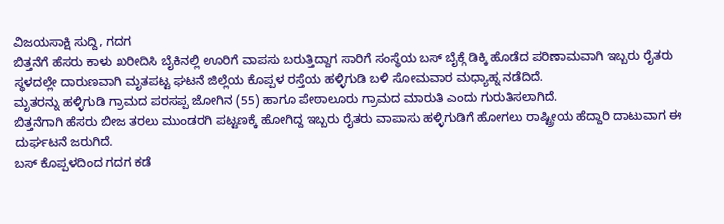ವಿಜಯಸಾಕ್ಷಿ ಸುದ್ದಿ, ಗದಗ
ಬಿತ್ತನೆಗೆ ಹೆಸರು ಕಾಳು ಖರೀದಿಸಿ ಬೈಕಿನಲ್ಲಿ ಊರಿಗೆ ವಾಪಸು ಬರುತ್ತಿದ್ದಾಗ ಸಾರಿಗೆ ಸಂಸ್ಥೆಯ ಬಸ್ ಬೈಕ್ಗೆ ಡಿಕ್ಕಿ ಹೊಡೆದ ಪರಿಣಾಮವಾಗಿ ಇಬ್ಬರು ರೈತರು ಸ್ಥಳದಲ್ಲೇ ದಾರುಣವಾಗಿ ಮೃತಪಟ್ಟ ಘಟನೆ ಜಿಲ್ಲೆಯ ಕೊಪ್ಪಳ ರಸ್ತೆಯ ಹಳ್ಳಿಗುಡಿ ಬಳಿ ಸೋಮವಾರ ಮಧ್ಯಾಹ್ನ ನಡೆದಿದೆ.
ಮೃತರನ್ನು ಹಳ್ಳಿಗುಡಿ ಗ್ರಾಮದ ಪರಸಪ್ಪ ಜೋಗಿನ (55) ಹಾಗೂ ಪೇಠಾಲೂರು ಗ್ರಾಮದ ಮಾರುತಿ ಎಂದು ಗುರುತಿಸಲಾಗಿದೆ.
ಬಿತ್ತನೆಗಾಗಿ ಹೆಸರು ಬೀಜ ತರಲು ಮುಂಡರಗಿ ಪಟ್ಟಣಕ್ಕೆ ಹೋಗಿದ್ದ ಇಬ್ಬರು ರೈತರು ವಾಪಾಸು ಹಳ್ಳಿಗುಡಿಗೆ ಹೋಗಲು ರಾಷ್ಟ್ರೀಯ ಹೆದ್ದಾರಿ ದಾಟುವಾಗ ಈ ದುರ್ಘಟನೆ ಜರುಗಿದೆ.
ಬಸ್ ಕೊಪ್ಪಳದಿಂದ ಗದಗ ಕಡೆ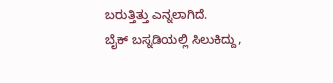ಬರುತ್ತಿತ್ತು ಎನ್ನಲಾಗಿದೆ.
ಬೈಕ್ ಬಸ್ನಡಿಯಲ್ಲಿ ಸಿಲುಕಿದ್ದು,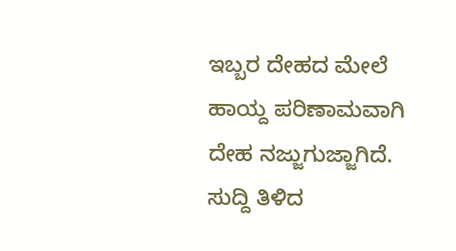ಇಬ್ಬರ ದೇಹದ ಮೇಲೆ ಹಾಯ್ದ ಪರಿಣಾಮವಾಗಿ ದೇಹ ನಜ್ಜುಗುಜ್ಜಾಗಿದೆ.
ಸುದ್ದಿ ತಿಳಿದ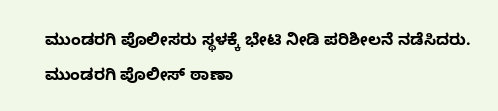ಮುಂಡರಗಿ ಪೊಲೀಸರು ಸ್ಥಳಕ್ಕೆ ಭೇಟಿ ನೀಡಿ ಪರಿಶೀಲನೆ ನಡೆಸಿದರು.
ಮುಂಡರಗಿ ಪೊಲೀಸ್ ಠಾಣಾ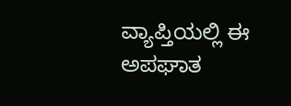ವ್ಯಾಪ್ತಿಯಲ್ಲಿ ಈ ಅಪಘಾತ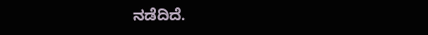ನಡೆದಿದೆ.